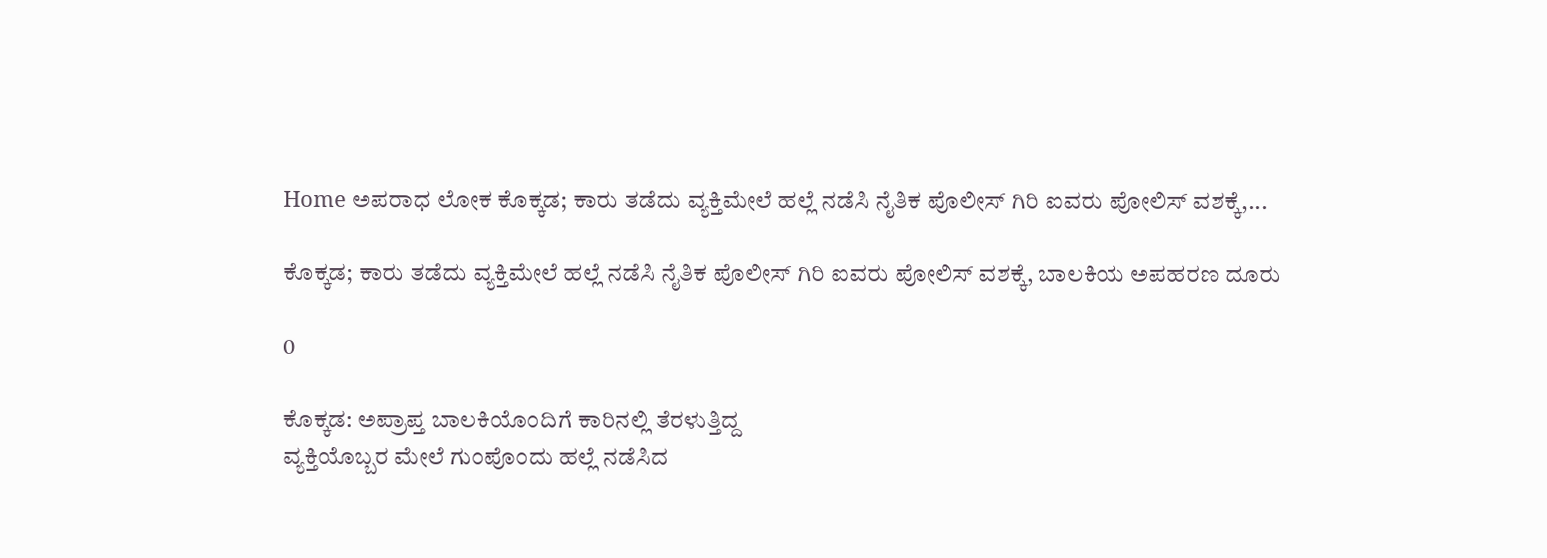Home ಅಪರಾಧ ಲೋಕ ಕೊಕ್ಕಡ; ಕಾರು ತಡೆದು ವ್ಯಕ್ತಿಮೇಲೆ ಹಲ್ಲೆ ನಡೆಸಿ ನೈತಿಕ ಪೊಲೀಸ್ ಗಿರಿ ಐವರು ಪೋಲಿಸ್ ವಶಕ್ಕೆ,...

ಕೊಕ್ಕಡ; ಕಾರು ತಡೆದು ವ್ಯಕ್ತಿಮೇಲೆ ಹಲ್ಲೆ ನಡೆಸಿ ನೈತಿಕ ಪೊಲೀಸ್ ಗಿರಿ ಐವರು ಪೋಲಿಸ್ ವಶಕ್ಕೆ, ಬಾಲಕಿಯ ಅಪಹರಣ ದೂರು

0

ಕೊಕ್ಕಡ: ಅಪ್ರಾಪ್ತ ಬಾಲಕಿಯೊಂದಿಗೆ ಕಾರಿನಲ್ಲಿ ತೆರಳುತ್ತಿದ್ದ
ವ್ಯಕ್ತಿಯೊಬ್ಬರ ಮೇಲೆ ಗುಂಪೊಂದು ಹಲ್ಲೆ ನಡೆಸಿದ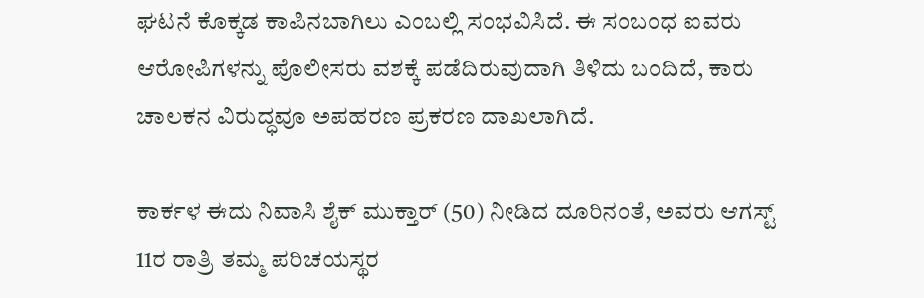ಘಟನೆ ಕೊಕ್ಕಡ ಕಾಪಿನಬಾಗಿಲು ಎಂಬಲ್ಲಿ ಸಂಭವಿಸಿದೆ. ಈ ಸಂಬಂಧ ಐವರು ಆರೋಪಿಗಳನ್ನು ಪೊಲೀಸರು ವಶಕ್ಕೆ ಪಡೆದಿರುವುದಾಗಿ ತಿಳಿದು ಬಂದಿದೆ, ಕಾರು ಚಾಲಕನ ವಿರುದ್ಧವೂ ಅಪಹರಣ ಪ್ರಕರಣ ದಾಖಲಾಗಿದೆ.

ಕಾರ್ಕಳ ಈದು ನಿವಾಸಿ ಶೈಕ್ ಮುಕ್ತಾರ್ (50) ನೀಡಿದ ದೂರಿನಂತೆ, ಅವರು ಆಗಸ್ಟ್ 11ರ ರಾತ್ರಿ ತಮ್ಮ ಪರಿಚಯಸ್ಥರ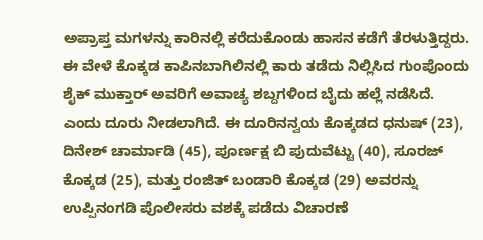ಅಪ್ರಾಪ್ತ ಮಗಳನ್ನು ಕಾರಿನಲ್ಲಿ ಕರೆದುಕೊಂಡು ಹಾಸನ ಕಡೆಗೆ ತೆರಳುತ್ತಿದ್ದರು. ಈ ವೇಳೆ ಕೊಕ್ಕಡ ಕಾಪಿನಬಾಗಿಲಿನಲ್ಲಿ ಕಾರು ತಡೆದು ನಿಲ್ಲಿಸಿದ ಗುಂಪೊಂದು ಶೈಕ್ ಮುಕ್ತಾರ್ ಅವರಿಗೆ ಅವಾಚ್ಯ ಶಬ್ದಗಳಿಂದ ಬೈದು ಹಲ್ಲೆ ನಡೆಸಿದೆ.
ಎಂದು ದೂರು ನೀಡಲಾಗಿದೆ. ಈ ದೂರಿನನ್ವಯ ಕೊಕ್ಕಡದ ಧನುಷ್ (23), ದಿನೇಶ್ ಚಾರ್ಮಾಡಿ (45), ಪೂರ್ಣಕ್ಷ ಬಿ ಪುದುವೆಟ್ಟು (40), ಸೂರಜ್ ಕೊಕ್ಕಡ (25), ಮತ್ತು ರಂಜಿತ್ ಬಂಡಾರಿ ಕೊಕ್ಕಡ (29) ಅವರನ್ನು ಉಪ್ಪಿನಂಗಡಿ ಪೊಲೀಸರು ವಶಕ್ಕೆ ಪಡೆದು ವಿಚಾರಣೆ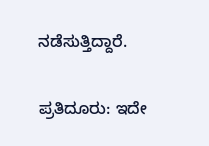ನಡೆಸುತ್ತಿದ್ದಾರೆ.

ಪ್ರತಿದೂರು: ಇದೇ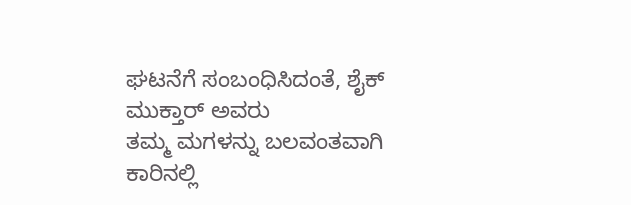ಘಟನೆಗೆ ಸಂಬಂಧಿಸಿದಂತೆ, ಶೈಕ್ ಮುಕ್ತಾರ್ ಅವರು
ತಮ್ಮ ಮಗಳನ್ನು ಬಲವಂತವಾಗಿ ಕಾರಿನಲ್ಲಿ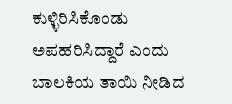ಕುಳ್ಳಿರಿಸಿಕೊಂಡು ಅಪಹರಿಸಿದ್ದಾರೆ ಎಂದು ಬಾಲಕಿಯ ತಾಯಿ ನೀಡಿದ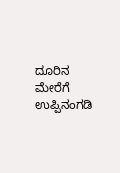ದೂರಿನ ಮೇರೆಗೆ ಉಪ್ಪಿನಂಗಡಿ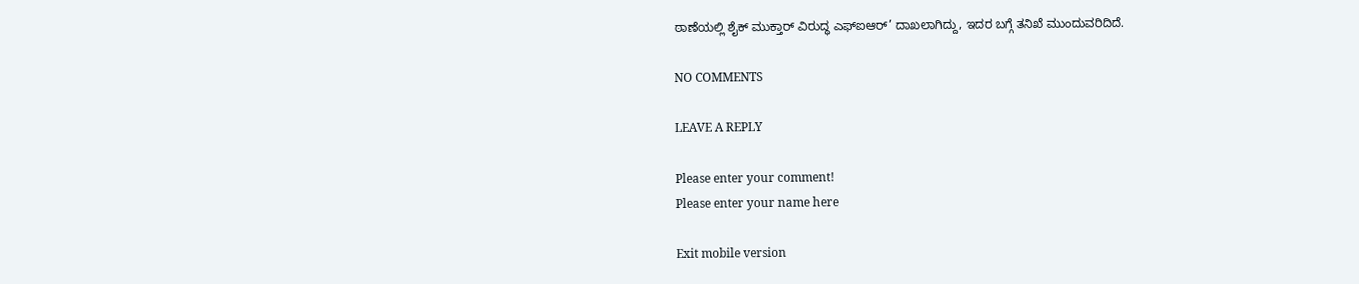ಠಾಣೆಯಲ್ಲಿ ಶೈಕ್ ಮುಕ್ತಾರ್ ವಿರುದ್ಧ ಎಫ್‌ಐಆ‌ರ್’ ದಾಖಲಾಗಿದ್ದು, ಇದರ ಬಗ್ಗೆ ತನಿಖೆ ಮುಂದುವರಿದಿದೆ.

NO COMMENTS

LEAVE A REPLY

Please enter your comment!
Please enter your name here

Exit mobile version